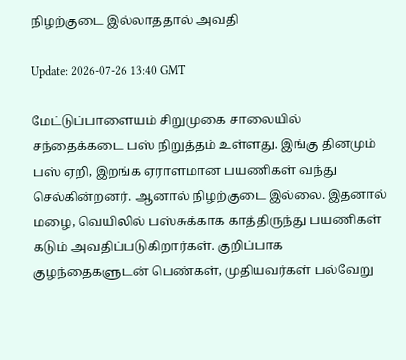நிழற்குடை இல்லாததால் அவதி

Update: 2026-07-26 13:40 GMT

மேட்டுப்பாளையம் சிறுமுகை சாலையில் சந்தைக்கடை பஸ் நிறுத்தம் உள்ளது. இங்கு தினமும் பஸ் ஏறி, இறங்க ஏராளமான பயணிகள் வந்து செல்கின்றனர். ஆனால் நிழற்குடை இல்லை. இதனால் மழை, வெயிலில் பஸ்சுக்காக காத்திருந்து பயணிகள் கடும் அவதிப்படுகிறார்கள். குறிப்பாக குழந்தைகளுடன் பெண்கள், முதியவர்கள் பல்வேறு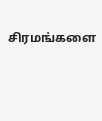சிரமங்களை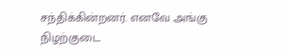சந்திக்கின்றனர். எனவே அங்கு நிழற்குடை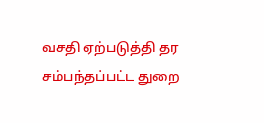வசதி ஏற்படுத்தி தர சம்பந்தப்பட்ட துறை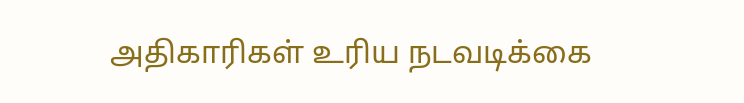அதிகாரிகள் உரிய நடவடிக்கை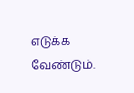எடுக்க வேண்டும்.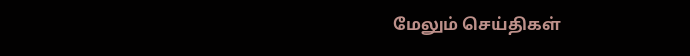மேலும் செய்திகள்